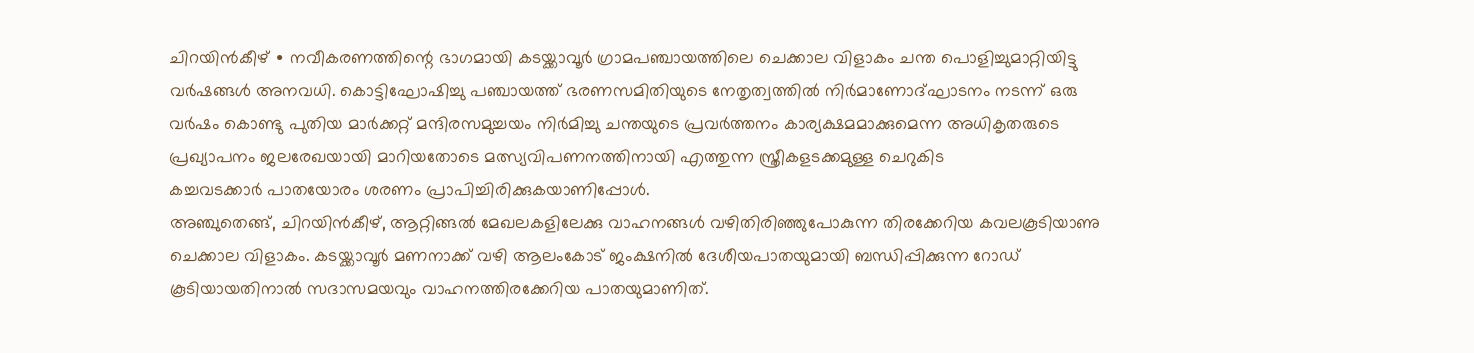ചിറയിൻകീഴ് ∙ നവീകരണത്തിന്റെ ഭാഗമായി കടയ്ക്കാവൂർ ഗ്രാമപഞ്ചായത്തിലെ ചെക്കാല വിളാകം ചന്ത പൊളിച്ചുമാറ്റിയിട്ടു വർഷങ്ങൾ അനവധി. കൊട്ടിഘോഷിച്ചു പഞ്ചായത്ത് ഭരണസമിതിയുടെ നേതൃത്വത്തിൽ നിർമാണോദ്ഘാടനം നടന്ന് ഒരു വർഷം കൊണ്ടു പുതിയ മാർക്കറ്റ് മന്ദിരസമുച്ചയം നിർമിച്ചു ചന്തയുടെ പ്രവർത്തനം കാര്യക്ഷമമാക്കുമെന്ന അധികൃതരുടെ പ്രഖ്യാപനം ജലരേഖയായി മാറിയതോടെ മത്സ്യവിപണനത്തിനായി എത്തുന്ന സ്ത്രീകളടക്കമുള്ള ചെറുകിട
കച്ചവടക്കാർ പാതയോരം ശരണം പ്രാപിച്ചിരിക്കുകയാണിപ്പോൾ.
അഞ്ചുതെങ്ങ്, ചിറയിൻകീഴ്, ആറ്റിങ്ങൽ മേഖലകളിലേക്കു വാഹനങ്ങൾ വഴിതിരിഞ്ഞുപോകുന്ന തിരക്കേറിയ കവലകൂടിയാണു ചെക്കാല വിളാകം. കടയ്ക്കാവൂർ മണനാക്ക് വഴി ആലംകോട് ജംക്ഷനിൽ ദേശീയപാതയുമായി ബന്ധിപ്പിക്കുന്ന റോഡ് കൂടിയായതിനാൽ സദാസമയവും വാഹനത്തിരക്കേറിയ പാതയുമാണിത്.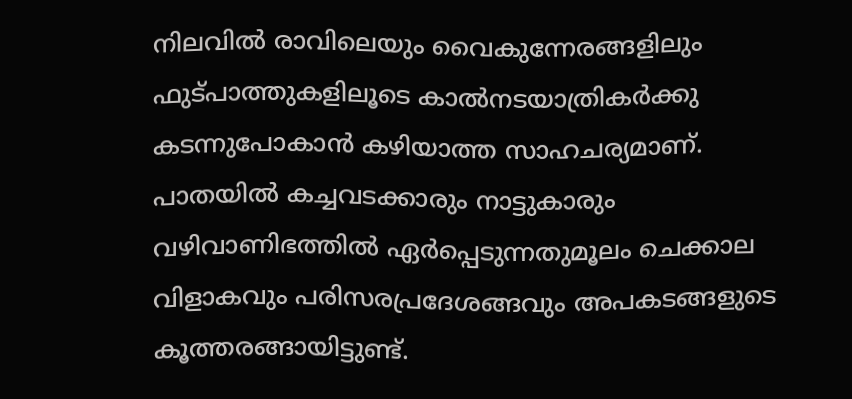നിലവിൽ രാവിലെയും വൈകുന്നേരങ്ങളിലും ഫുട്പാത്തുകളിലൂടെ കാൽനടയാത്രികർക്കു കടന്നുപോകാൻ കഴിയാത്ത സാഹചര്യമാണ്. പാതയിൽ കച്ചവടക്കാരും നാട്ടുകാരും വഴിവാണിഭത്തിൽ ഏർപ്പെടുന്നതുമൂലം ചെക്കാല വിളാകവും പരിസരപ്രദേശങ്ങവും അപകടങ്ങളുടെ കൂത്തരങ്ങായിട്ടുണ്ട്.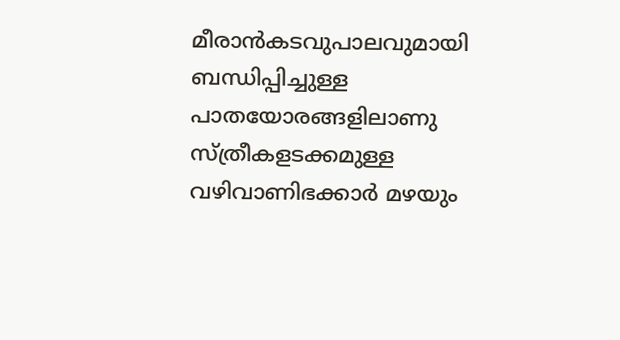മീരാൻകടവുപാലവുമായി ബന്ധിപ്പിച്ചുള്ള പാതയോരങ്ങളിലാണു സ്ത്രീകളടക്കമുള്ള വഴിവാണിഭക്കാർ മഴയും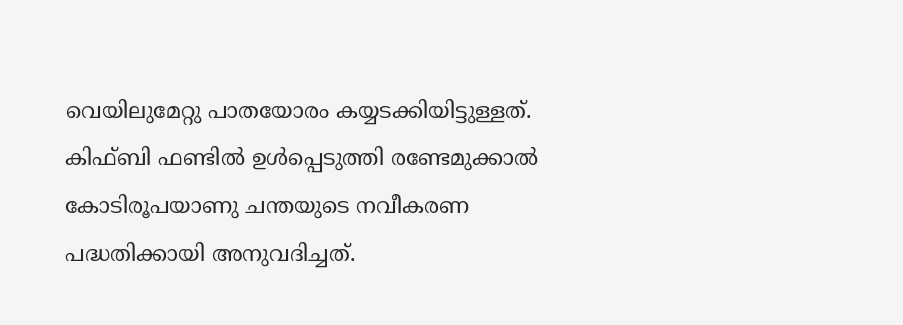വെയിലുമേറ്റു പാതയോരം കയ്യടക്കിയിട്ടുള്ളത്.
കിഫ്ബി ഫണ്ടിൽ ഉൾപ്പെടുത്തി രണ്ടേമുക്കാൽ കോടിരൂപയാണു ചന്തയുടെ നവീകരണ പദ്ധതിക്കായി അനുവദിച്ചത്.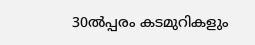30ൽപ്പരം കടമുറികളും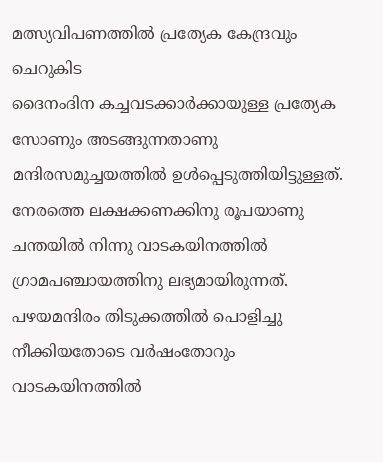മത്സ്യവിപണത്തിൽ പ്രത്യേക കേന്ദ്രവും ചെറുകിട
ദൈനംദിന കച്ചവടക്കാർക്കായുള്ള പ്രത്യേക സോണും അടങ്ങുന്നതാണു മന്ദിരസമുച്ചയത്തിൽ ഉൾപ്പെടുത്തിയിട്ടുള്ളത്. നേരത്തെ ലക്ഷക്കണക്കിനു രൂപയാണു ചന്തയിൽ നിന്നു വാടകയിനത്തിൽ ഗ്രാമപഞ്ചായത്തിനു ലഭ്യമായിരുന്നത്.
പഴയമന്ദിരം തിടുക്കത്തിൽ പൊളിച്ചു നീക്കിയതോടെ വർഷംതോറും വാടകയിനത്തിൽ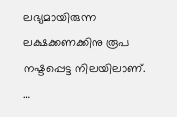ലഭ്യമായിരുന്ന ലക്ഷക്കണക്കിനു രൂപ നഷ്ടപ്പെട്ട നിലയിലാണ്.
…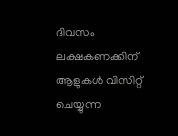ദിവസം ലക്ഷകണക്കിന് ആളുകൾ വിസിറ്റ് ചെയ്യുന്ന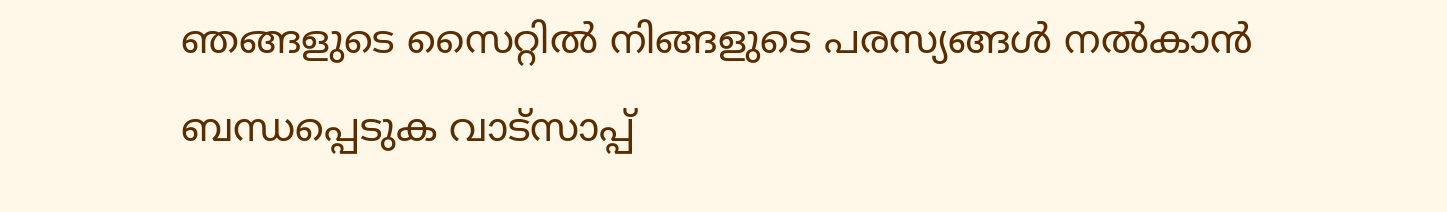ഞങ്ങളുടെ സൈറ്റിൽ നിങ്ങളുടെ പരസ്യങ്ങൾ നൽകാൻ ബന്ധപ്പെടുക വാട്സാപ്പ്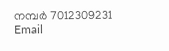നമ്പർ 7012309231 Email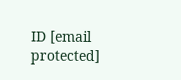ID [email protected]